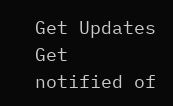Get Updates
Get notified of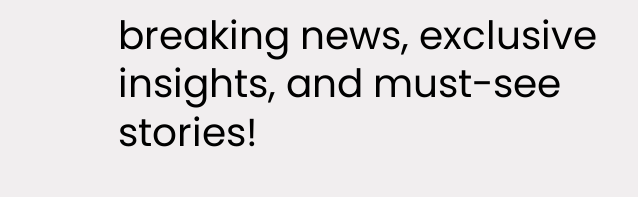breaking news, exclusive insights, and must-see stories!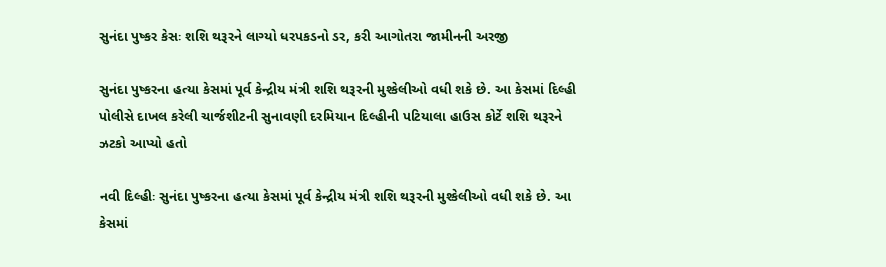સુનંદા પુષ્કર કેસઃ શશિ થરૂરને લાગ્યો ધરપકડનો ડર, કરી આગોતરા જામીનની અરજી

સુનંદા પુષ્કરના હત્યા કેસમાં પૂર્વ કેન્દ્રીય મંત્રી શશિ થરૂરની મુશ્કેલીઓ વધી શકે છે. આ કેસમાં દિલ્હી પોલીસે દાખલ કરેલી ચાર્જશીટની સુનાવણી દરમિયાન દિલ્હીની પટિયાલા હાઉસ કોર્ટે શશિ થરૂરને ઝટકો આપ્યો હતો

નવી દિલ્હીઃ સુનંદા પુષ્કરના હત્યા કેસમાં પૂર્વ કેન્દ્રીય મંત્રી શશિ થરૂરની મુશ્કેલીઓ વધી શકે છે. આ કેસમાં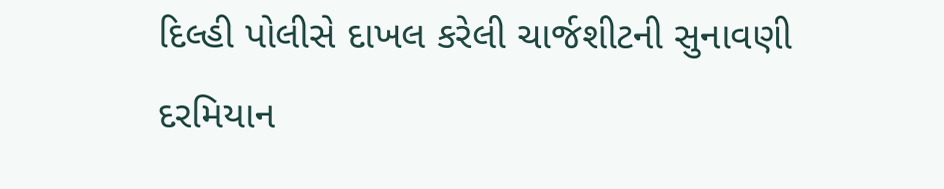દિલ્હી પોલીસે દાખલ કરેલી ચાર્જશીટની સુનાવણી દરમિયાન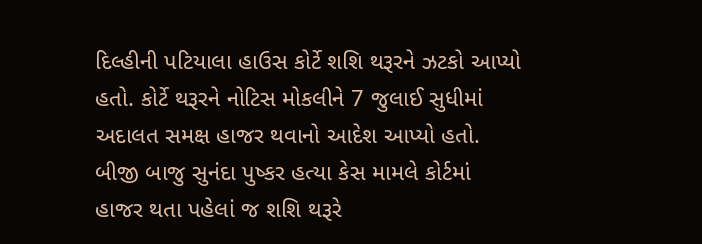દિલ્હીની પટિયાલા હાઉસ કોર્ટે શશિ થરૂરને ઝટકો આપ્યો હતો. કોર્ટે થરૂરને નોટિસ મોકલીને 7 જુલાઈ સુધીમાં અદાલત સમક્ષ હાજર થવાનો આદેશ આપ્યો હતો. બીજી બાજુ સુનંદા પુષ્કર હત્યા કેસ મામલે કોર્ટમાં હાજર થતા પહેલાં જ શશિ થરૂરે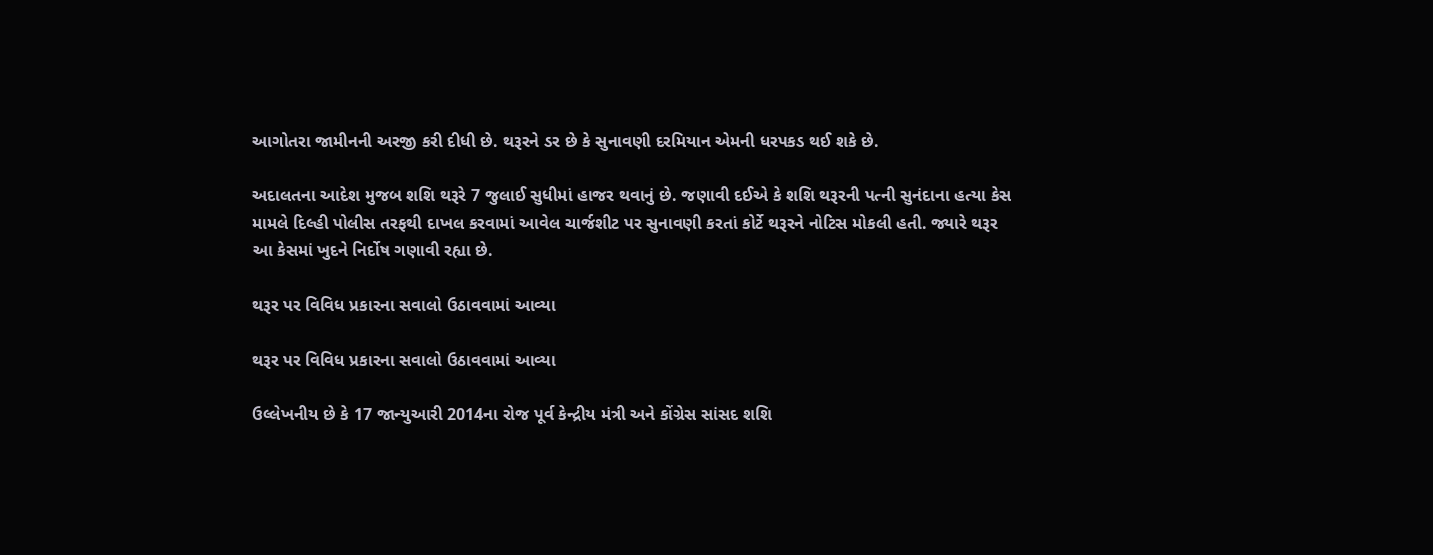આગોતરા જામીનની અરજી કરી દીધી છે. થરૂરને ડર છે કે સુનાવણી દરમિયાન એમની ધરપકડ થઈ શકે છે.

અદાલતના આદેશ મુજબ શશિ થરૂરે 7 જુલાઈ સુધીમાં હાજર થવાનું છે. જણાવી દઈએ કે શશિ થરૂરની પત્ની સુનંદાના હત્યા કેસ મામલે દિલ્હી પોલીસ તરફથી દાખલ કરવામાં આવેલ ચાર્જશીટ પર સુનાવણી કરતાં કોર્ટે થરૂરને નોટિસ મોકલી હતી. જ્યારે થરૂર આ કેસમાં ખુદને નિર્દોષ ગણાવી રહ્યા છે.

થરૂર પર વિવિધ પ્રકારના સવાલો ઉઠાવવામાં આવ્યા

થરૂર પર વિવિધ પ્રકારના સવાલો ઉઠાવવામાં આવ્યા

ઉલ્લેખનીય છે કે 17 જાન્યુઆરી 2014ના રોજ પૂર્વ કેન્દ્રીય મંત્રી અને કોંગ્રેસ સાંસદ શશિ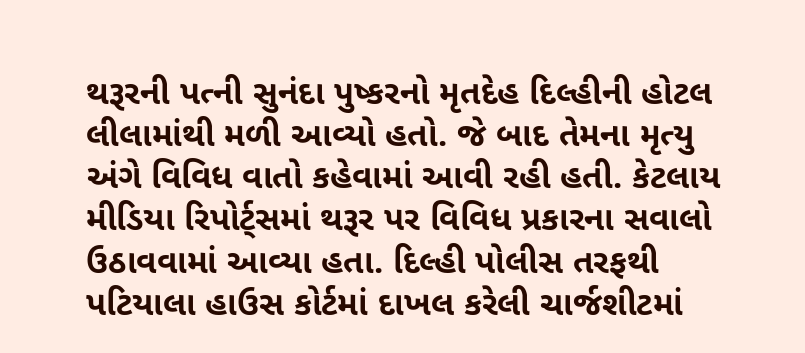થરૂરની પત્ની સુનંદા પુષ્કરનો મૃતદેહ દિલ્હીની હોટલ લીલામાંથી મળી આવ્યો હતો. જે બાદ તેમના મૃત્યુ અંગે વિવિધ વાતો કહેવામાં આવી રહી હતી. કેટલાય મીડિયા રિપોર્ટ્સમાં થરૂર પર વિવિધ પ્રકારના સવાલો ઉઠાવવામાં આવ્યા હતા. દિલ્હી પોલીસ તરફથી પટિયાલા હાઉસ કોર્ટમાં દાખલ કરેલી ચાર્જશીટમાં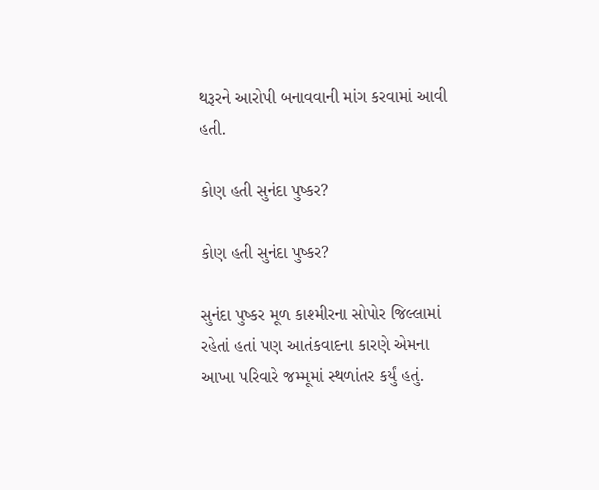થરૂરને આરોપી બનાવવાની માંગ કરવામાં આવી હતી.

કોણ હતી સુનંદા પુષ્કર?

કોણ હતી સુનંદા પુષ્કર?

સુનંદા પુષ્કર મૂળ કાશ્મીરના સોપોર જિલ્લામાં રહેતાં હતાં પણ આતંકવાદના કારણે એમના આખા પરિવારે જમ્મૂમાં સ્થળાંતર કર્યું હતું.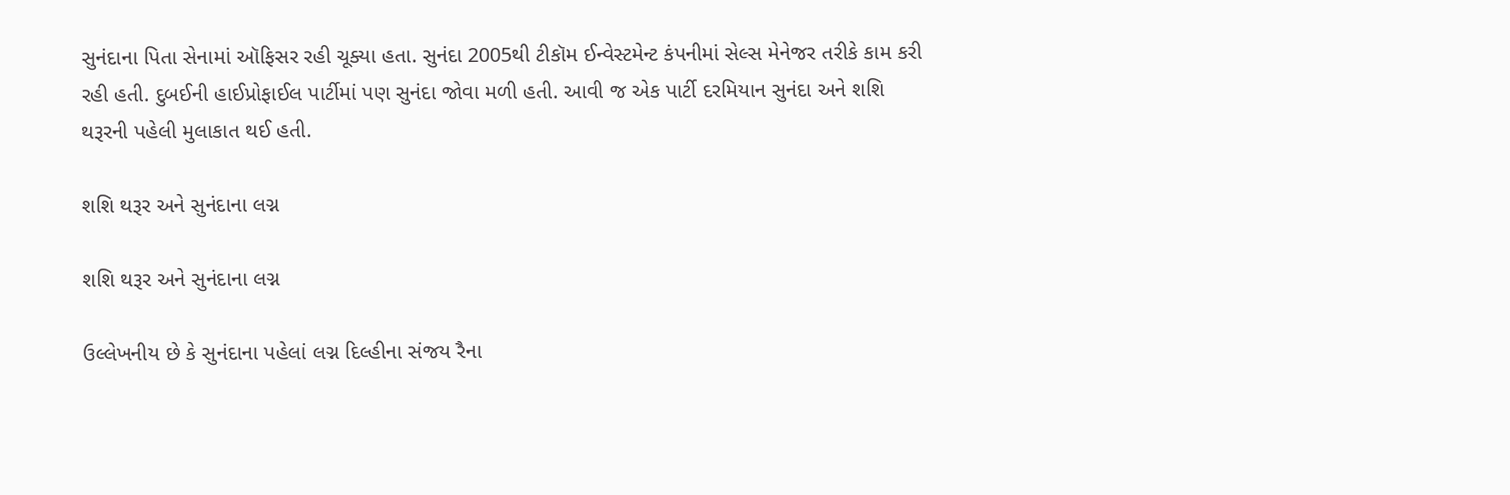સુનંદાના પિતા સેનામાં ઑફિસર રહી ચૂક્યા હતા. સુનંદા 2005થી ટીકૉમ ઈન્વેસ્ટમેન્ટ કંપનીમાં સેલ્સ મેનેજર તરીકે કામ કરી રહી હતી. દુબઈની હાઈપ્રોફાઈલ પાર્ટીમાં પણ સુનંદા જોવા મળી હતી. આવી જ એક પાર્ટી દરમિયાન સુનંદા અને શશિ થરૂરની પહેલી મુલાકાત થઈ હતી.

શશિ થરૂર અને સુનંદાના લગ્ન

શશિ થરૂર અને સુનંદાના લગ્ન

ઉલ્લેખનીય છે કે સુનંદાના પહેલાં લગ્ન દિલ્હીના સંજય રૈના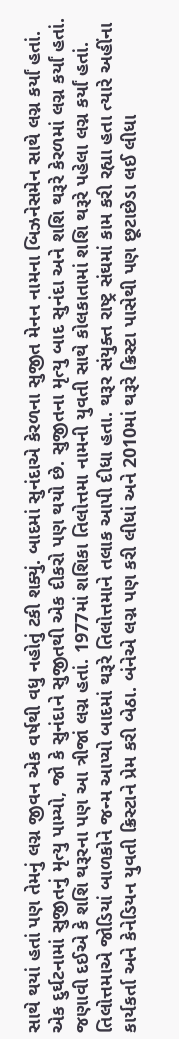સાથે થયાં હતાં પણ તેમનું લગ્ન જીવન એક વર્ષથી વધુ નહોતું ટકી શક્યું. બાદમાં સુનંદાએ કેરળના સુજીત મેનન નામના બિઝનેસમેન સાથે લગ્ન કર્યાં હતાં. એક દુર્ઘટનામાં સુજીતનું મૃત્યુ પામ્યો, જો કે સુનંદાને સુજીતથી એક દીકરો પણ થયો છે. સુજીતના મૃત્યુ બાદ સુનંદા અને શશિ થરૂરે કેરળમાં લગ્ન કર્યાં હતાં. જણાવી દઈએ કે શશિ થરૂરના પણ આ ત્રીજાં લગ્ન હતાં. 1977માં શશિકા તિલોત્તમા નામની યુવતી સાથે કોલકાતામાં શશિ થરૂરે પહેલા લગ્ન કર્યાં હતાં. તિલોત્તમાએ જોડિયાં બાળકોને જન્મ આપ્યો બાદમાં થરૂરે તિલોત્તમાને તલાક આપી દીધા હતા. થરૂર સંયુક્ત રાષ્ટ્ર સંઘમાં કામ કરી રહ્યા હતા ત્યારે અહીંના કાર્યકર્તા અને કેનેડિયન યુવતી ક્રિસ્ટાને પ્રેમ કરી બેઠા. બંનેએ લગ્ન પણ કરી લીધાં અને 2010માં થરૂરે ક્રિસ્ટા પાસેથી પણ છૂટાછેડા લઈ લીધા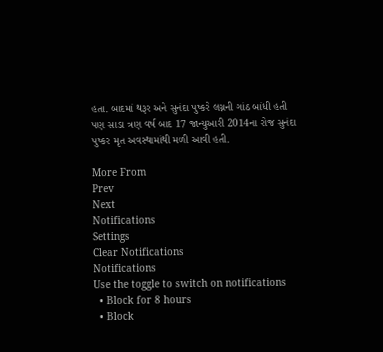હતા. બાદમાં થરૂર અને સુનંદા પુષ્કરે લગ્નની ગાંઠ બાંધી હતી પણ સાડા ત્રણ વર્ષ બાદ 17 જાન્યુઆરી 2014ના રોજ સુનંદા પુષ્કર મૃત અવસ્થામાંથી મળી આવી હતી.

More From
Prev
Next
Notifications
Settings
Clear Notifications
Notifications
Use the toggle to switch on notifications
  • Block for 8 hours
  • Block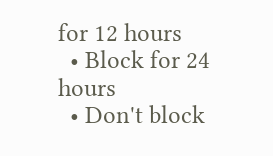for 12 hours
  • Block for 24 hours
  • Don't block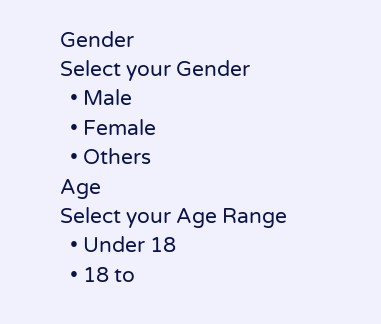Gender
Select your Gender
  • Male
  • Female
  • Others
Age
Select your Age Range
  • Under 18
  • 18 to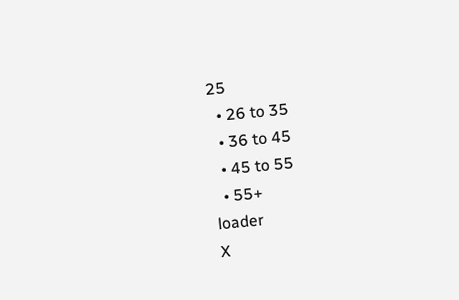25
  • 26 to 35
  • 36 to 45
  • 45 to 55
  • 55+
loader
X